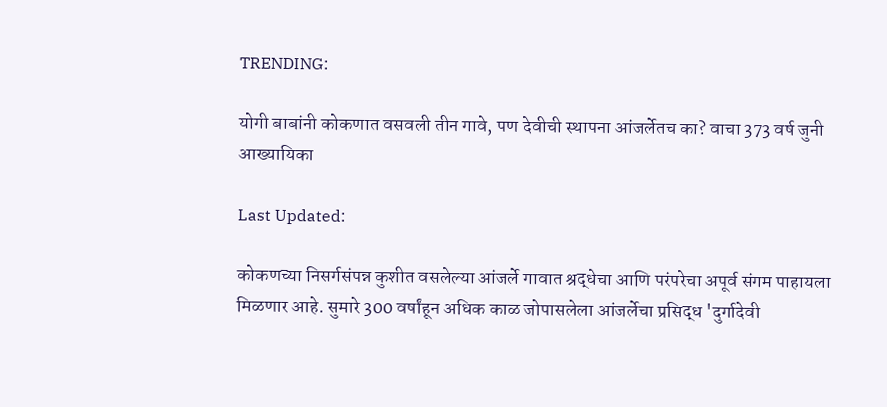TRENDING:

योगी बाबांनी कोकणात वसवली तीन गावे, पण देवीची स्थापना आंजर्लेतच का? वाचा 373 वर्ष जुनी आख्यायिका

Last Updated:

कोकणच्या निसर्गसंपन्न कुशीत वसलेल्या आंजर्ले गावात श्रद्धेचा आणि परंपरेचा अपूर्व संगम पाहायला मिळणार आहे. सुमारे 300 वर्षांहून अधिक काळ जोपासलेला आंजर्लेचा प्रसिद्ध 'दुर्गादेवी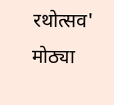रथोत्सव' मोठ्या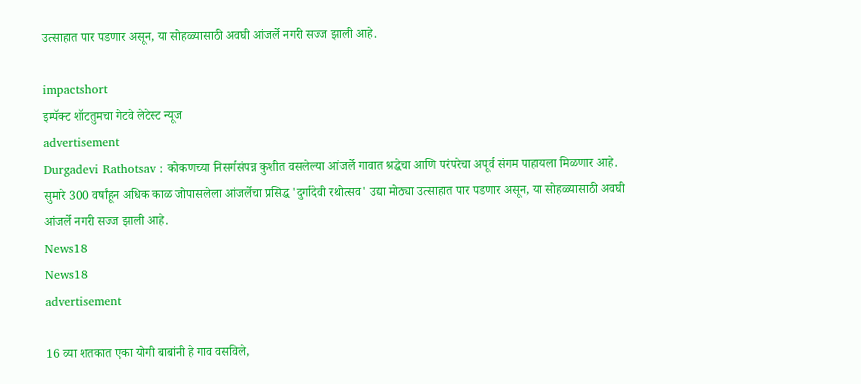उत्साहात पार पडणार असून, या सोहळ्यासाठी अवघी आंजर्ले नगरी सज्ज झाली आहे.

impactshort
इम्पॅक्ट शॉटतुमचा गेटवे लेटेस्ट न्यूज
advertisement
Durgadevi Rathotsav : कोकणच्या निसर्गसंपन्न कुशीत वसलेल्या आंजर्ले गावात श्रद्धेचा आणि परंपरेचा अपूर्व संगम पाहायला मिळणार आहे. सुमारे 300 वर्षांहून अधिक काळ जोपासलेला आंजर्लेचा प्रसिद्ध 'दुर्गादेवी रथोत्सव' उद्या मोठ्या उत्साहात पार पडणार असून, या सोहळ्यासाठी अवघी आंजर्ले नगरी सज्ज झाली आहे.
News18
News18
advertisement

16 व्या शतकात एका योगी बाबांनी हे गाव वसविले,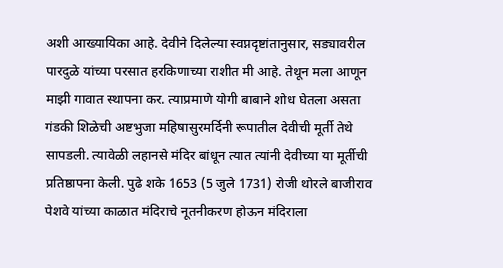अशी आख्यायिका आहे. देवीने दिलेल्या स्वप्नदृष्टांतानुसार, सड्यावरील पारदुळे यांच्या परसात हरकिणाच्या राशीत मी आहे. तेथून मला आणून माझी गावात स्थापना कर. त्याप्रमाणे योगी बाबाने शोध घेतला असता गंडकी शिळेची अष्टभुजा महिषासुरमर्दिनी रूपातील देवीची मूर्ती तेथे सापडली. त्यावेळी लहानसे मंदिर बांधून त्यात त्यांनी देवीच्या या मूर्तीची प्रतिष्ठापना केली. पुढे शके 1653 (5 जुले 1731) रोजी थोरले बाजीराव पेशवे यांच्या काळात मंदिराचे नूतनीकरण होऊन मंदिराला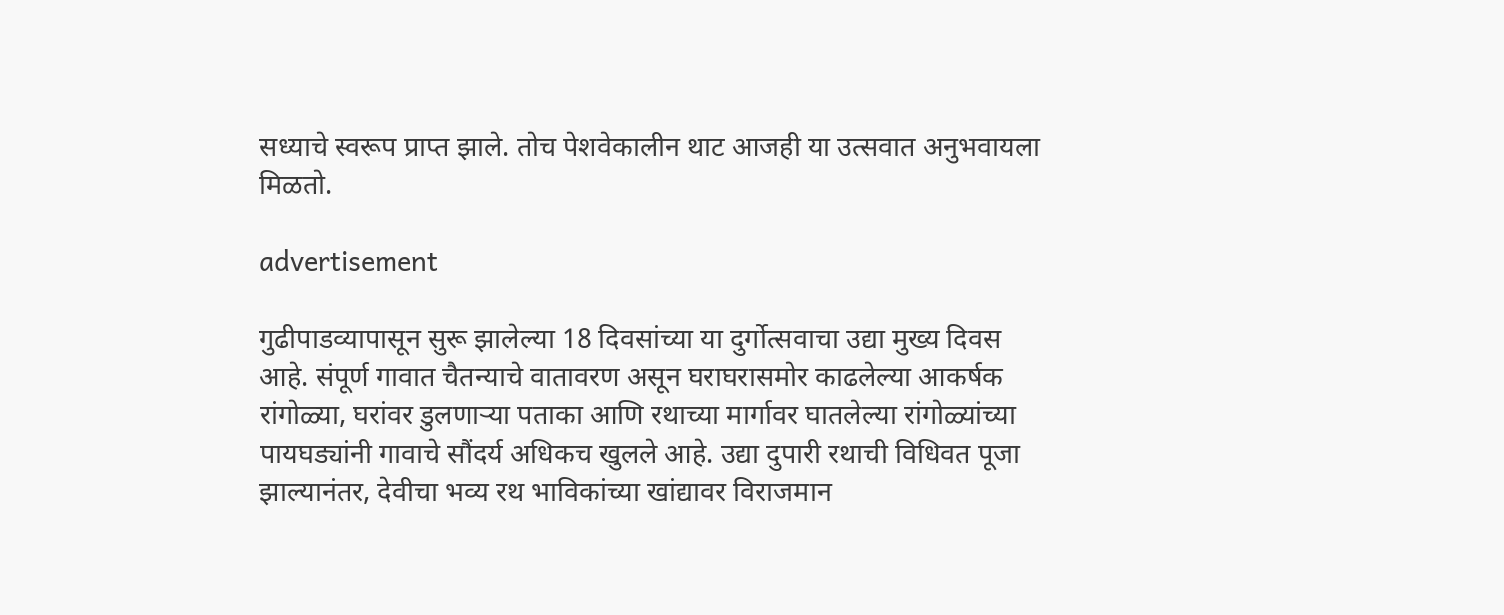सध्याचे स्वरूप प्राप्त झाले. तोच पेशवेकालीन थाट आजही या उत्सवात अनुभवायला मिळतो.

advertisement

गुढीपाडव्यापासून सुरू झालेल्या 18 दिवसांच्या या दुर्गोत्सवाचा उद्या मुख्य दिवस आहे. संपूर्ण गावात चैतन्याचे वातावरण असून घराघरासमोर काढलेल्या आकर्षक रांगोळ्या, घरांवर डुलणाऱ्या पताका आणि रथाच्या मार्गावर घातलेल्या रांगोळ्यांच्या पायघड्यांनी गावाचे सौंदर्य अधिकच खुलले आहे. उद्या दुपारी रथाची विधिवत पूजा झाल्यानंतर, देवीचा भव्य रथ भाविकांच्या खांद्यावर विराजमान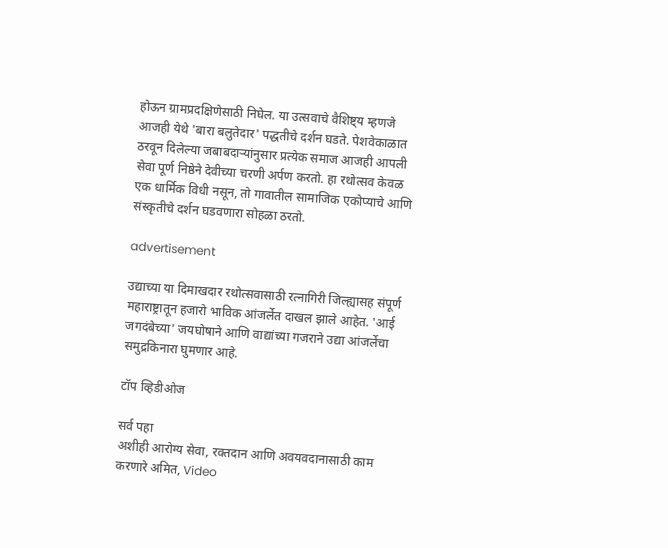होऊन ग्रामप्रदक्षिणेसाठी निघेल. या उत्सवाचे वैशिष्ट्य म्हणजे आजही येथे 'बारा बलुतेदार' पद्धतीचे दर्शन घडते. पेशवेकाळात ठरवून दिलेल्या जबाबदाऱ्यांनुसार प्रत्येक समाज आजही आपली सेवा पूर्ण निष्ठेने देवीच्या चरणी अर्पण करतो. हा रथोत्सव केवळ एक धार्मिक विधी नसून, तो गावातील सामाजिक एकोप्याचे आणि संस्कृतीचे दर्शन घडवणारा सोहळा ठरतो.

advertisement

उद्याच्या या दिमाखदार रथोत्सवासाठी रत्नागिरी जिल्ह्यासह संपूर्ण महाराष्ट्रातून हजारो भाविक आंजर्लेत दाखल झाले आहेत. 'आई जगदंबेच्या' जयघोषाने आणि वाद्यांच्या गजराने उद्या आंजर्लेचा समुद्रकिनारा घुमणार आहे.

टॉप व्हिडीओज

सर्व पहा
अशीही आरोग्य सेवा, रक्तदान आणि अवयवदानासाठी काम करणारे अमित, Video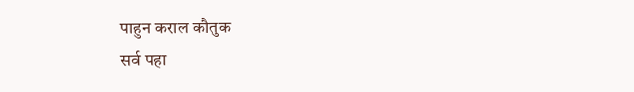पाहुन कराल कौतुक
सर्व पहा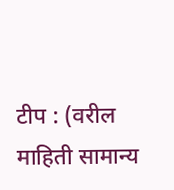टीप : (वरील माहिती सामान्य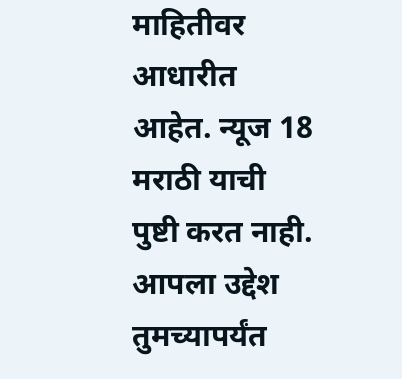माहितीवर आधारीत आहेत. न्यूज 18 मराठी याची पुष्टी करत नाही. आपला उद्देश तुमच्यापर्यंत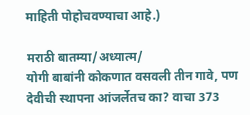माहिती पोहोचवण्याचा आहे.)

मराठी बातम्या/अध्यात्म/
योगी बाबांनी कोकणात वसवली तीन गावे, पण देवीची स्थापना आंजर्लेतच का? वाचा 373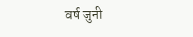वर्ष जुनी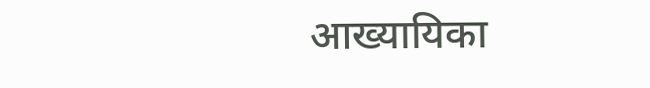आख्यायिका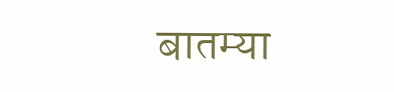बातम्या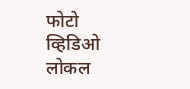फोटो
व्हिडिओ
लोकल